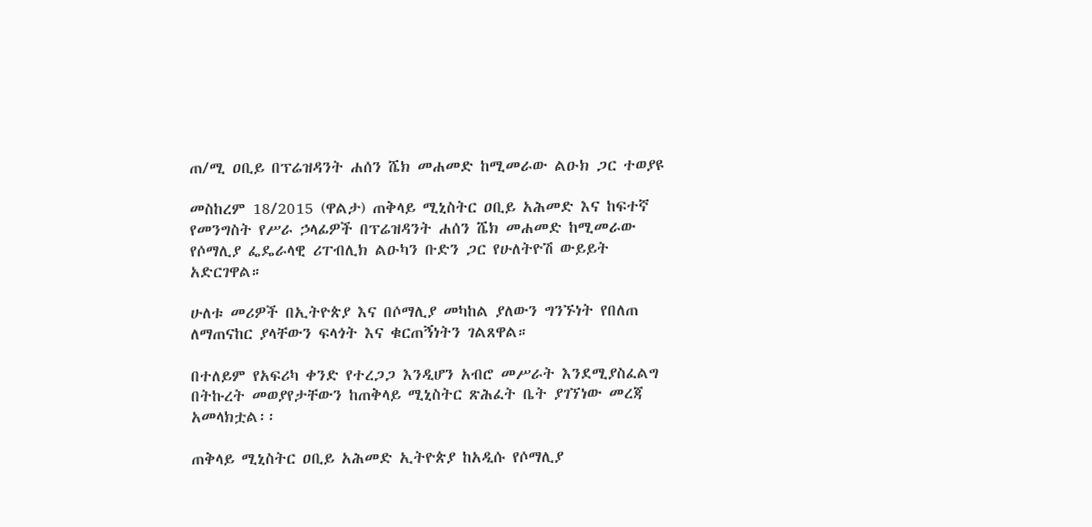ጠ/ሚ ዐቢይ በፕሬዝዳንት ሐሰን ሼክ መሐመድ ከሚመራው ልዑክ ጋር ተወያዩ

መስከረም 18/2015 (ዋልታ) ጠቅላይ ሚኒስትር ዐቢይ አሕመድ እና ከፍተኛ የመንግስት የሥራ ኃላፊዎች በፕሬዝዳንት ሐሰን ሼክ መሐመድ ከሚመራው የሶማሊያ ፌዴራላዊ ሪፐብሊክ ልዑካን ቡድን ጋር የሁለትዮሽ ውይይት አድርገዋል።

ሁለቱ መሪዎች በኢትዮጵያ እና በሶማሊያ መካከል ያለውን ግንኙነት የበለጠ ለማጠናከር ያላቸውን ፍላጎት እና ቁርጠኝነትን ገልጸዋል።

በተለይም የአፍሪካ ቀንድ የተረጋጋ እንዲሆን አብሮ መሥራት እንደሚያስፈልግ በትኩረት መወያየታቸውን ከጠቅላይ ሚኒስትር ጽሕፈት ቤት ያገኘነው መረጃ አመላክቷል፡፡

ጠቅላይ ሚኒስትር ዐቢይ አሕመድ ኢትዮጵያ ከአዲሱ የሶማሊያ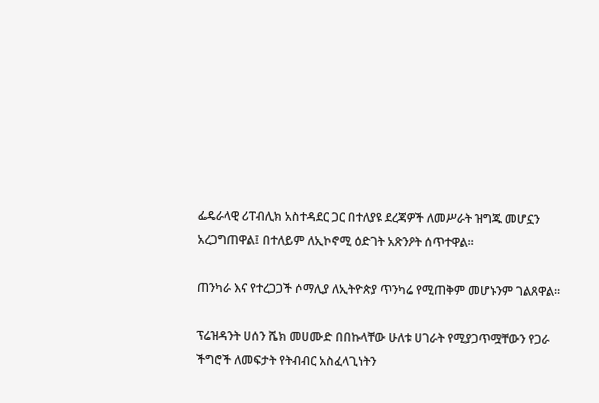ፌዴራላዊ ሪፐብሊክ አስተዳደር ጋር በተለያዩ ደረጃዎች ለመሥራት ዝግጁ መሆኗን አረጋግጠዋል፤ በተለይም ለኢኮኖሚ ዕድገት አጽንዖት ሰጥተዋል።

ጠንካራ እና የተረጋጋች ሶማሊያ ለኢትዮጵያ ጥንካሬ የሚጠቅም መሆኑንም ገልጸዋል።

ፕሬዝዳንት ሀሰን ሼክ መሀሙድ በበኩላቸው ሁለቱ ሀገራት የሚያጋጥሟቸውን የጋራ ችግሮች ለመፍታት የትብብር አስፈላጊነትን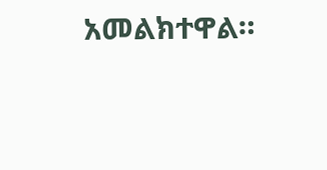አመልክተዋል።